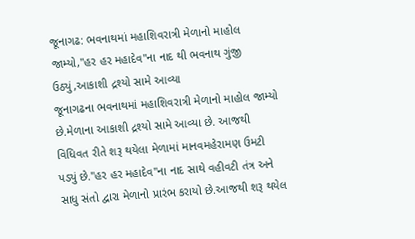જૂનાગઢ: ભવનાથમાં મહાશિવરાત્રી મેળાનો માહોલ જામ્યો,"હર હર મહાદેવ"ના નાદ થી ભવનાથ ગુંજી ઉઠ્યું,આકાશી દ્રશ્યો સામે આવ્યા
જૂનાગઢના ભવનાથમાં મહાશિવરાત્રી મેળાનો માહોલ જામ્યો છે.મેળાના આકાશી દ્રશ્યો સામે આવ્યા છે. આજથી વિધિવત રીતે શરૂ થયેલા મેળામાં માનવમહેરામણ ઉમટી પડ્યું છે."હર હર મહાદેવ"ના નાદ સાથે વહીવટી તંત્ર અને સાધુ સંતો દ્વારા મેળાનો પ્રારંભ કરાયો છે.આજથી શરૂ થયેલ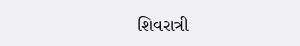શિવરાત્રી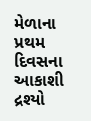મેળાના પ્રથમ દિવસના આકાશી દ્રશ્યો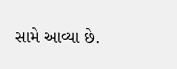સામે આવ્યા છે.